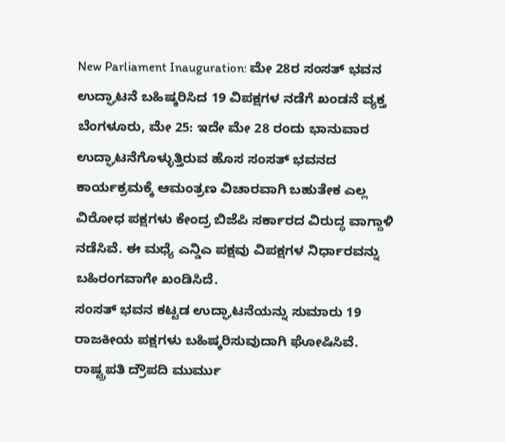New Parliament Inauguration: ಮೇ 28ರ ಸಂಸತ್ ಭವನ ಉದ್ಘಾಟನೆ ಬಹಿಷ್ಕರಿಸಿದ 19 ವಿಪಕ್ಷಗಳ ನಡೆಗೆ ಖಂಡನೆ ವ್ಯಕ್ತ
ಬೆಂಗಳೂರು, ಮೇ 25: ಇದೇ ಮೇ 28 ರಂದು ಭಾನುವಾರ ಉದ್ಘಾಟನೆಗೊಳ್ಳುತ್ತಿರುವ ಹೊಸ ಸಂಸತ್ ಭವನದ ಕಾರ್ಯಕ್ರಮಕ್ಕೆ ಆಮಂತ್ರಣ ವಿಚಾರವಾಗಿ ಬಹುತೇಕ ಎಲ್ಲ ವಿರೋಧ ಪಕ್ಷಗಳು ಕೇಂದ್ರ ಬಿಜೆಪಿ ಸರ್ಕಾರದ ವಿರುದ್ಧ ವಾಗ್ದಾಳಿ ನಡೆಸಿವೆ. ಈ ಮಧ್ಯೆ ಎನ್ಡಿಎ ಪಕ್ಷವು ವಿಪಕ್ಷಗಳ ನಿರ್ಧಾರವನ್ನು ಬಹಿರಂಗವಾಗೇ ಖಂಡಿಸಿದೆ.
ಸಂಸತ್ ಭವನ ಕಟ್ಟಡ ಉದ್ಘಾಟನೆಯನ್ನು ಸುಮಾರು 19 ರಾಜಕೀಯ ಪಕ್ಷಗಳು ಬಹಿಷ್ಕರಿಸುವುದಾಗಿ ಘೋಷಿಸಿವೆ. ರಾಷ್ಟ್ರಪತಿ ದ್ರೌಪದಿ ಮುರ್ಮು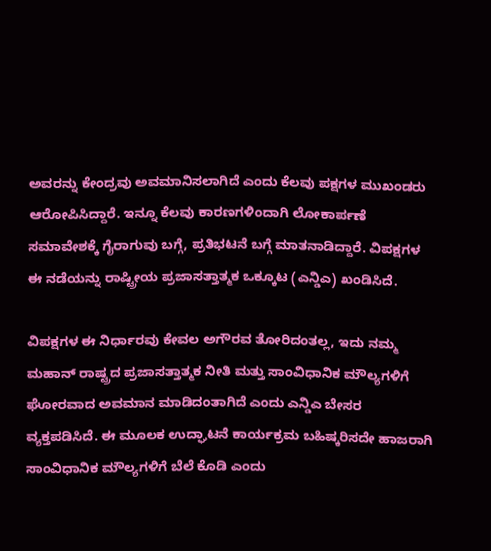ಅವರನ್ನು ಕೇಂದ್ರವು ಅವಮಾನಿಸಲಾಗಿದೆ ಎಂದು ಕೆಲವು ಪಕ್ಷಗಳ ಮುಖಂಡರು ಆರೋಪಿಸಿದ್ದಾರೆ. ಇನ್ನೂ ಕೆಲವು ಕಾರಣಗಳಿಂದಾಗಿ ಲೋಕಾರ್ಪಣೆ ಸಮಾವೇಶಕ್ಕೆ ಗೈರಾಗುವು ಬಗ್ಗೆ, ಪ್ರತಿಭಟನೆ ಬಗ್ಗೆ ಮಾತನಾಡಿದ್ದಾರೆ. ವಿಪಕ್ಷಗಳ ಈ ನಡೆಯನ್ನು ರಾಷ್ಟ್ರೀಯ ಪ್ರಜಾಸತ್ತಾತ್ಮಕ ಒಕ್ಕೂಟ (ಎನ್ಡಿಎ) ಖಂಡಿಸಿದೆ.

ವಿಪಕ್ಷಗಳ ಈ ನಿರ್ಧಾರವು ಕೇವಲ ಅಗೌರವ ತೋರಿದಂತಲ್ಲ, ಇದು ನಮ್ಮ ಮಹಾನ್ ರಾಷ್ಟ್ರದ ಪ್ರಜಾಸತ್ತಾತ್ಮಕ ನೀತಿ ಮತ್ತು ಸಾಂವಿಧಾನಿಕ ಮೌಲ್ಯಗಳಿಗೆ ಘೋರವಾದ ಅವಮಾನ ಮಾಡಿದಂತಾಗಿದೆ ಎಂದು ಎನ್ಡಿಎ ಬೇಸರ ವ್ಯಕ್ತಪಡಿಸಿದೆ. ಈ ಮೂಲಕ ಉದ್ಘಾಟನೆ ಕಾರ್ಯಕ್ರಮ ಬಹಿಷ್ಕರಿಸದೇ ಹಾಜರಾಗಿ ಸಾಂವಿಧಾನಿಕ ಮೌಲ್ಯಗಳಿಗೆ ಬೆಲೆ ಕೊಡಿ ಎಂದು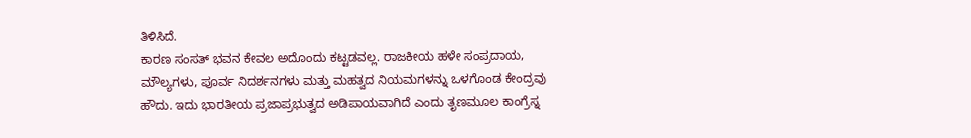ತಿಳಿಸಿದೆ.
ಕಾರಣ ಸಂಸತ್ ಭವನ ಕೇವಲ ಅದೊಂದು ಕಟ್ಟಡವಲ್ಲ. ರಾಜಕೀಯ ಹಳೇ ಸಂಪ್ರದಾಯ, ಮೌಲ್ಯಗಳು, ಪೂರ್ವ ನಿದರ್ಶನಗಳು ಮತ್ತು ಮಹತ್ವದ ನಿಯಮಗಳನ್ನು ಒಳಗೊಂಡ ಕೇಂದ್ರವು ಹೌದು. ಇದು ಭಾರತೀಯ ಪ್ರಜಾಪ್ರಭುತ್ವದ ಅಡಿಪಾಯವಾಗಿದೆ ಎಂದು ತೃಣಮೂಲ ಕಾಂಗ್ರೆಸ್ನ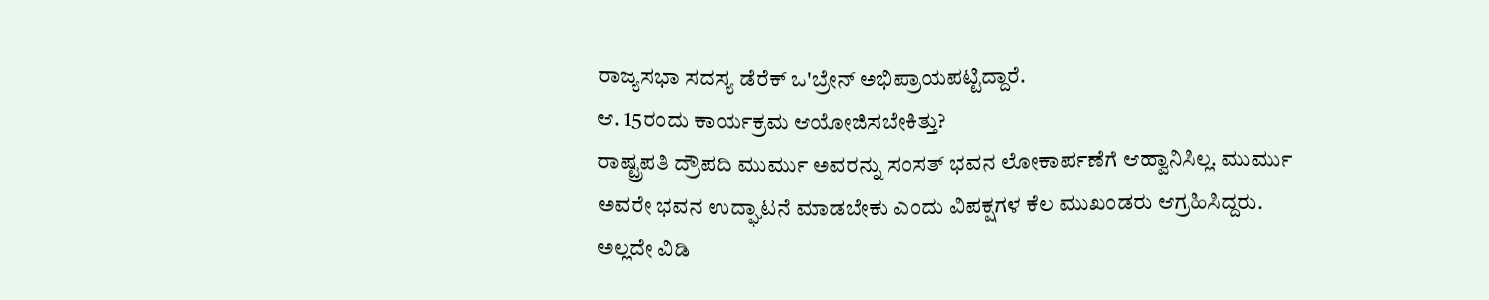ರಾಜ್ಯಸಭಾ ಸದಸ್ಯ ಡೆರೆಕ್ ಒ'ಬ್ರೇನ್ ಅಭಿಪ್ರಾಯಪಟ್ಟಿದ್ದಾರೆ.
ಆ. 15ರಂದು ಕಾರ್ಯಕ್ರಮ ಆಯೋಜಿಸಬೇಕಿತ್ತು?
ರಾಷ್ಟ್ರಪತಿ ದ್ರೌಪದಿ ಮುರ್ಮು ಅವರನ್ನು ಸಂಸತ್ ಭವನ ಲೋಕಾರ್ಪಣೆಗೆ ಆಹ್ವಾನಿಸಿಲ್ಲ. ಮುರ್ಮು ಅವರೇ ಭವನ ಉದ್ಘಾಟನೆ ಮಾಡಬೇಕು ಎಂದು ವಿಪಕ್ಷಗಳ ಕೆಲ ಮುಖಂಡರು ಆಗ್ರಹಿಸಿದ್ದರು. ಅಲ್ಲದೇ ವಿಡಿ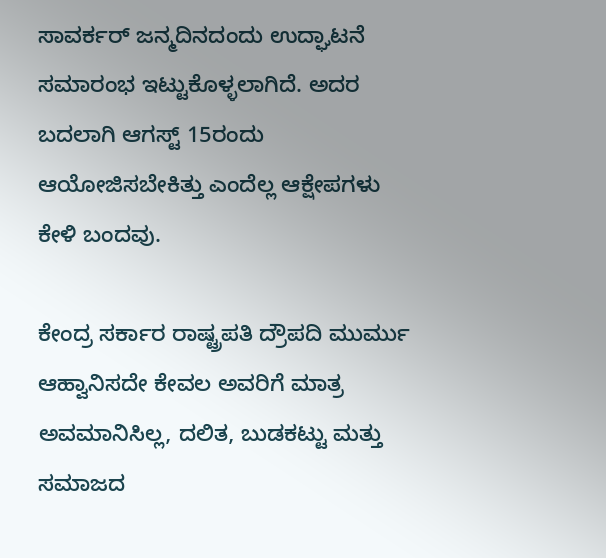ಸಾವರ್ಕರ್ ಜನ್ಮದಿನದಂದು ಉದ್ಘಾಟನೆ ಸಮಾರಂಭ ಇಟ್ಟುಕೊಳ್ಳಲಾಗಿದೆ. ಅದರ ಬದಲಾಗಿ ಆಗಸ್ಟ್ 15ರಂದು ಆಯೋಜಿಸಬೇಕಿತ್ತು ಎಂದೆಲ್ಲ ಆಕ್ಷೇಪಗಳು ಕೇಳಿ ಬಂದವು.

ಕೇಂದ್ರ ಸರ್ಕಾರ ರಾಷ್ಟ್ರಪತಿ ದ್ರೌಪದಿ ಮುರ್ಮು ಆಹ್ವಾನಿಸದೇ ಕೇವಲ ಅವರಿಗೆ ಮಾತ್ರ ಅವಮಾನಿಸಿಲ್ಲ, ದಲಿತ, ಬುಡಕಟ್ಟು ಮತ್ತು ಸಮಾಜದ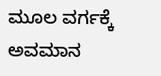ಮೂಲ ವರ್ಗಕ್ಕೆ ಅವಮಾನ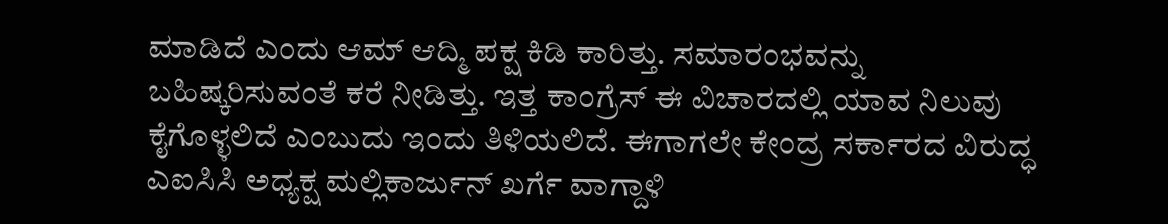ಮಾಡಿದೆ ಎಂದು ಆಮ್ ಆದ್ಮಿ ಪಕ್ಷ ಕಿಡಿ ಕಾರಿತ್ತು. ಸಮಾರಂಭವನ್ನು ಬಹಿಷ್ಕರಿಸುವಂತೆ ಕರೆ ನೀಡಿತ್ತು. ಇತ್ತ ಕಾಂಗ್ರೆಸ್ ಈ ವಿಚಾರದಲ್ಲಿ ಯಾವ ನಿಲುವು ಕೈಗೊಳ್ಳಲಿದೆ ಎಂಬುದು ಇಂದು ತಿಳಿಯಲಿದೆ. ಈಗಾಗಲೇ ಕೇಂದ್ರ ಸರ್ಕಾರದ ವಿರುದ್ಧ ಎಐಸಿಸಿ ಅಧ್ಯಕ್ಷ ಮಲ್ಲಿಕಾರ್ಜುನ್ ಖರ್ಗೆ ವಾಗ್ದಾಳಿ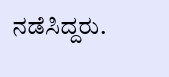ನಡೆಸಿದ್ದರು.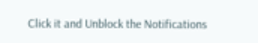Click it and Unblock the Notifications